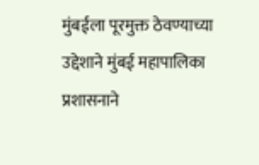मुंबईला पूरमुक्त ठेवण्याच्या उद्देशाने मुंबई महापालिका प्रशासनाने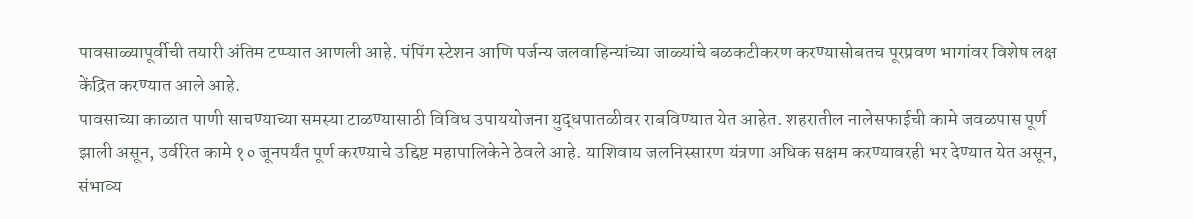पावसाळ्यापूर्वीची तयारी अंतिम टप्प्यात आणली आहे. पंपिंग स्टेशन आणि पर्जन्य जलवाहिन्यांच्या जाळ्यांचे बळकटीकरण करण्यासोबतच पूरप्रवण भागांवर विशेष लक्ष केंद्रित करण्यात आले आहे.
पावसाच्या काळात पाणी साचण्याच्या समस्या टाळण्यासाठी विविध उपाययोजना युद्धपातळीवर राबविण्यात येत आहेत. शहरातील नालेसफाईची कामे जवळपास पूर्ण झाली असून, उर्वरित कामे १० जूनपर्यंत पूर्ण करण्याचे उद्दिष्ट महापालिकेने ठेवले आहे. याशिवाय जलनिस्सारण यंत्रणा अधिक सक्षम करण्यावरही भर देण्यात येत असून, संभाव्य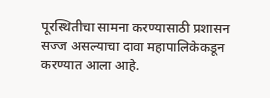पूरस्थितीचा सामना करण्यासाठी प्रशासन सज्ज असल्याचा दावा महापालिकेकडून करण्यात आला आहे.